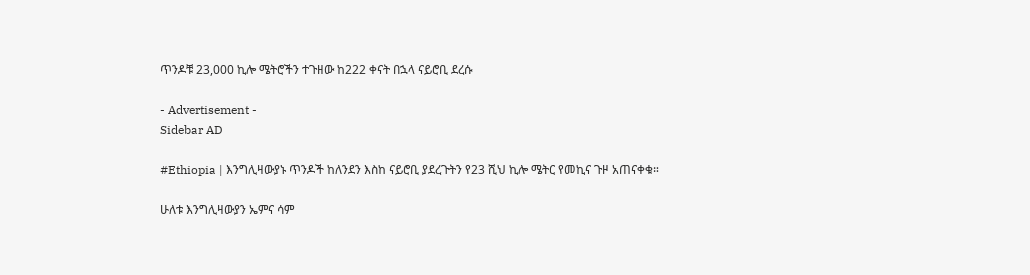ጥንዶቹ 23,000 ኪሎ ሜትሮችን ተጉዘው ከ222 ቀናት በኋላ ናይሮቢ ደረሱ

- Advertisement -
Sidebar AD

#Ethiopia | እንግሊዛውያኑ ጥንዶች ከለንደን እስከ ናይሮቢ ያደረጉትን የ23 ሺህ ኪሎ ሜትር የመኪና ጉዞ አጠናቀቁ።

ሁለቱ እንግሊዛውያን ኤምና ሳም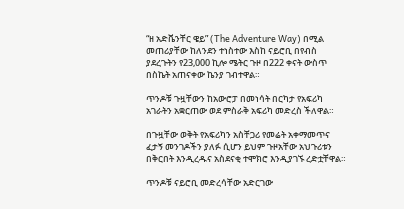“ዘ አድቬንቸር ዌይ” (The Adventure Way) በሚል መጠሪያቸው ከለንደን ተነስተው እስከ ናይሮቢ በየብስ ያደረጉትን የ23,000 ኪሎ ሜትር ጉዞ በ222 ቀናት ውስጥ በስኬት አጠናቀው ኬንያ ገብተዋል።

ጥንዶቹ ጉዟቸውን ከአውሮፓ በመነሳት በርካታ የአፍሪካ አገራትን አቋርጠው ወደ ምስራቅ አፍሪካ መድረስ ችለዋል።

በጉዟቸው ወቅት የአፍሪካን አስቸጋሪ የመሬት አቀማመጥና ፈታኝ መንገዶችን ያለፉ ሲሆን ይህም ጉዞአቸው አህጉሪቱን በቅርበት እንዲረዱና አስደናቂ ተሞክሮ እንዲያገኙ ረድቷቸዋል።

ጥንዶቹ ናይሮቢ መድረሳቸው አድርገው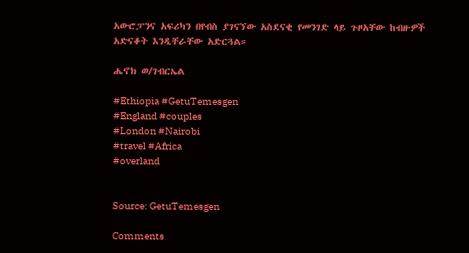አውሮፓንና አፍሪካን በየብስ ያገናኘው አስደናቂ የመንገድ ላይ ጉዞአቸው ከብዙዎች አድናቆት እንዲቸራቸው አድርጓል።

ሔኖክ ወ/ገብርኤል

#Ethiopia #GetuTemesgen
#England #couples
#London #Nairobi
#travel #Africa
#overland


Source: GetuTemesgen

Comments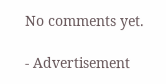No comments yet.

- Advertisement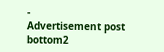-
Advertisement post bottom2